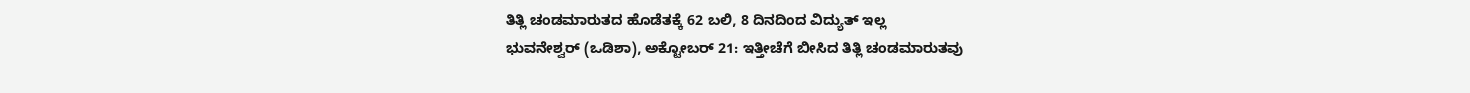ತಿತ್ಲಿ ಚಂಡಮಾರುತದ ಹೊಡೆತಕ್ಕೆ 62 ಬಲಿ, 8 ದಿನದಿಂದ ವಿದ್ಯುತ್ ಇಲ್ಲ
ಭುವನೇಶ್ವರ್ (ಒಡಿಶಾ), ಅಕ್ಟೋಬರ್ 21: ಇತ್ತೀಚೆಗೆ ಬೀಸಿದ ತಿತ್ಲಿ ಚಂಡಮಾರುತವು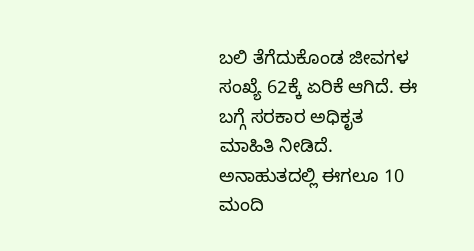ಬಲಿ ತೆಗೆದುಕೊಂಡ ಜೀವಗಳ ಸಂಖ್ಯೆ 62ಕ್ಕೆ ಏರಿಕೆ ಆಗಿದೆ. ಈ ಬಗ್ಗೆ ಸರಕಾರ ಅಧಿಕೃತ ಮಾಹಿತಿ ನೀಡಿದೆ. ಅನಾಹುತದಲ್ಲಿ ಈಗಲೂ 10 ಮಂದಿ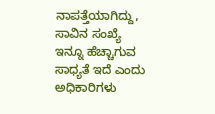ನಾಪತ್ತೆಯಾಗಿದ್ದು, ಸಾವಿನ ಸಂಖ್ಯೆ ಇನ್ನೂ ಹೆಚ್ಚಾಗುವ ಸಾಧ್ಯತೆ ಇದೆ ಎಂದು ಅಧಿಕಾರಿಗಳು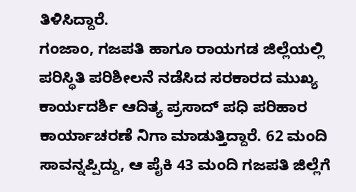ತಿಳಿಸಿದ್ದಾರೆ.
ಗಂಜಾಂ, ಗಜಪತಿ ಹಾಗೂ ರಾಯಗಡ ಜಿಲ್ಲೆಯಲ್ಲಿ ಪರಿಸ್ಥಿತಿ ಪರಿಶೀಲನೆ ನಡೆಸಿದ ಸರಕಾರದ ಮುಖ್ಯ ಕಾರ್ಯದರ್ಶಿ ಆದಿತ್ಯ ಪ್ರಸಾದ್ ಪಧಿ ಪರಿಹಾರ ಕಾರ್ಯಾಚರಣೆ ನಿಗಾ ಮಾಡುತ್ತಿದ್ದಾರೆ. 62 ಮಂದಿ ಸಾವನ್ನಪ್ಪಿದ್ದು, ಆ ಪೈಕಿ 43 ಮಂದಿ ಗಜಪತಿ ಜಿಲ್ಲೆಗೆ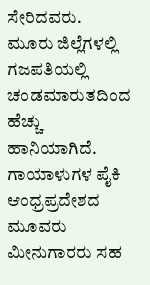ಸೇರಿದವರು. ಮೂರು ಜಿಲ್ಲೆಗಳಲ್ಲಿ ಗಜಪತಿಯಲ್ಲಿ ಚಂಡಮಾರುತದಿಂದ ಹೆಚ್ಚು ಹಾನಿಯಾಗಿದೆ.
ಗಾಯಾಳುಗಳ ಪೈಕಿ ಆಂಧ್ರಪ್ರದೇಶದ ಮೂವರು ಮೀನುಗಾರರು ಸಹ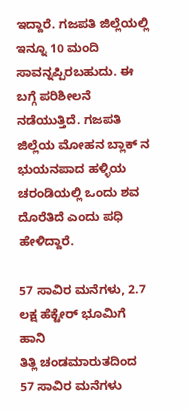ಇದ್ದಾರೆ. ಗಜಪತಿ ಜಿಲ್ಲೆಯಲ್ಲಿ ಇನ್ನೂ 10 ಮಂದಿ ಸಾವನ್ನಪ್ಪಿರಬಹುದು. ಈ ಬಗ್ಗೆ ಪರಿಶೀಲನೆ ನಡೆಯುತ್ತಿದೆ. ಗಜಪತಿ ಜಿಲ್ಲೆಯ ಮೋಹನ ಬ್ಲಾಕ್ ನ ಭುಯನಪಾದ ಹಳ್ಳಿಯ ಚರಂಡಿಯಲ್ಲಿ ಒಂದು ಶವ ದೊರೆತಿದೆ ಎಂದು ಪಧಿ ಹೇಳಿದ್ದಾರೆ.

57 ಸಾವಿರ ಮನೆಗಳು, 2.7 ಲಕ್ಷ ಹೆಕ್ಟೇರ್ ಭೂಮಿಗೆ ಹಾನಿ
ತಿತ್ಲಿ ಚಂಡಮಾರುತದಿಂದ 57 ಸಾವಿರ ಮನೆಗಳು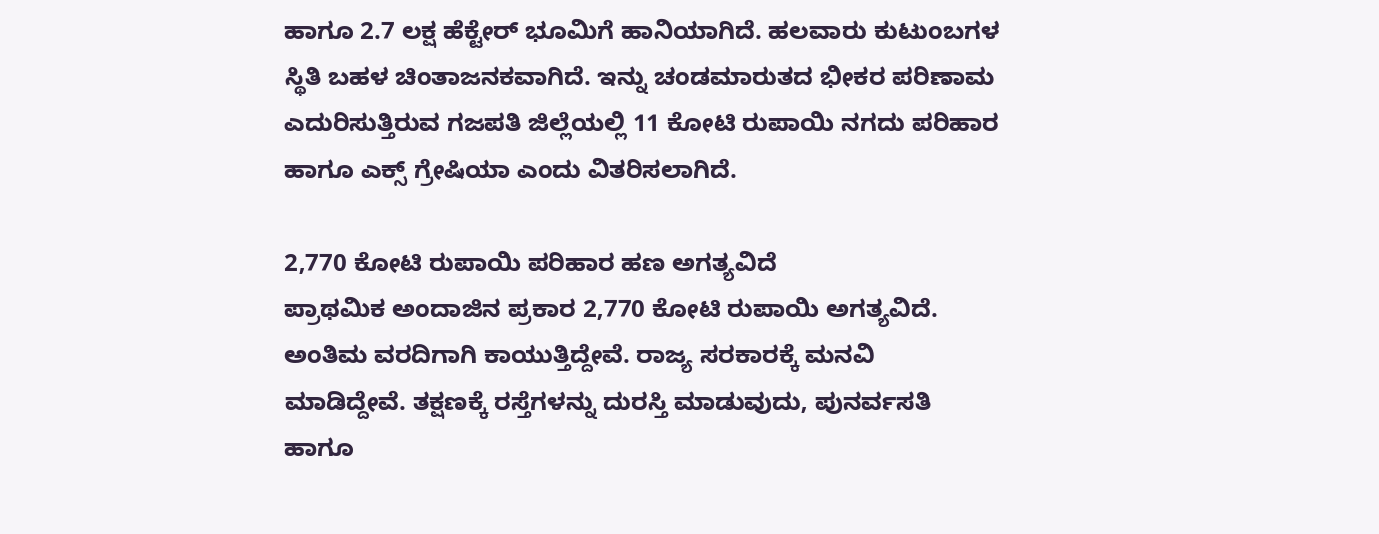ಹಾಗೂ 2.7 ಲಕ್ಷ ಹೆಕ್ಟೇರ್ ಭೂಮಿಗೆ ಹಾನಿಯಾಗಿದೆ. ಹಲವಾರು ಕುಟುಂಬಗಳ ಸ್ಥಿತಿ ಬಹಳ ಚಿಂತಾಜನಕವಾಗಿದೆ. ಇನ್ನು ಚಂಡಮಾರುತದ ಭೀಕರ ಪರಿಣಾಮ ಎದುರಿಸುತ್ತಿರುವ ಗಜಪತಿ ಜಿಲ್ಲೆಯಲ್ಲಿ 11 ಕೋಟಿ ರುಪಾಯಿ ನಗದು ಪರಿಹಾರ ಹಾಗೂ ಎಕ್ಸ್ ಗ್ರೇಷಿಯಾ ಎಂದು ವಿತರಿಸಲಾಗಿದೆ.

2,770 ಕೋಟಿ ರುಪಾಯಿ ಪರಿಹಾರ ಹಣ ಅಗತ್ಯವಿದೆ
ಪ್ರಾಥಮಿಕ ಅಂದಾಜಿನ ಪ್ರಕಾರ 2,770 ಕೋಟಿ ರುಪಾಯಿ ಅಗತ್ಯವಿದೆ. ಅಂತಿಮ ವರದಿಗಾಗಿ ಕಾಯುತ್ತಿದ್ದೇವೆ. ರಾಜ್ಯ ಸರಕಾರಕ್ಕೆ ಮನವಿ ಮಾಡಿದ್ದೇವೆ. ತಕ್ಷಣಕ್ಕೆ ರಸ್ತೆಗಳನ್ನು ದುರಸ್ತಿ ಮಾಡುವುದು, ಪುನರ್ವಸತಿ ಹಾಗೂ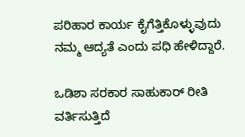ಪರಿಹಾರ ಕಾರ್ಯ ಕೈಗೆತ್ತಿಕೊಳ್ಳುವುದು ನಮ್ಮ ಆದ್ಯತೆ ಎಂದು ಪಧಿ ಹೇಳಿದ್ದಾರೆ.

ಒಡಿಶಾ ಸರಕಾರ ಸಾಹುಕಾರ್ ರೀತಿ ವರ್ತಿಸುತ್ತಿದೆ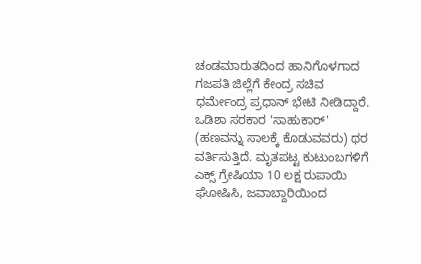ಚಂಡಮಾರುತದಿಂದ ಹಾನಿಗೊಳಗಾದ ಗಜಪತಿ ಜಿಲ್ಲೆಗೆ ಕೇಂದ್ರ ಸಚಿವ ಧರ್ಮೇಂದ್ರ ಪ್ರಧಾನ್ ಭೇಟಿ ನೀಡಿದ್ದಾರೆ. ಒಡಿಶಾ ಸರಕಾರ 'ಸಾಹುಕಾರ್' (ಹಣವನ್ನು ಸಾಲಕ್ಕೆ ಕೊಡುವವರು) ಥರ ವರ್ತಿಸುತ್ತಿದೆ. ಮೃತಪಟ್ಟ ಕುಟುಂಬಗಳಿಗೆ ಎಕ್ಸ್ ಗ್ರೇಷಿಯಾ 10 ಲಕ್ಷ ರುಪಾಯಿ ಘೋಷಿಸಿ, ಜವಾಬ್ದಾರಿಯಿಂದ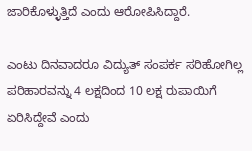ಜಾರಿಕೊಳ್ಳುತ್ತಿದೆ ಎಂದು ಆರೋಪಿಸಿದ್ದಾರೆ.

ಎಂಟು ದಿನವಾದರೂ ವಿದ್ಯುತ್ ಸಂಪರ್ಕ ಸರಿಹೋಗಿಲ್ಲ
ಪರಿಹಾರವನ್ನು 4 ಲಕ್ಷದಿಂದ 10 ಲಕ್ಷ ರುಪಾಯಿಗೆ ಏರಿಸಿದ್ದೇವೆ ಎಂದು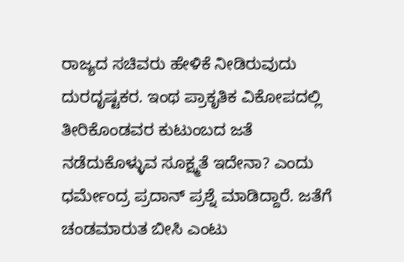ರಾಜ್ಯದ ಸಚಿವರು ಹೇಳಿಕೆ ನೀಡಿರುವುದು ದುರದೃಷ್ಟಕರ. ಇಂಥ ಪ್ರಾಕೃತಿಕ ವಿಕೋಪದಲ್ಲಿ ತೀರಿಕೊಂಡವರ ಕುಟುಂಬದ ಜತೆ ನಡೆದುಕೊಳ್ಳುವ ಸೂಕ್ಷ್ಮತೆ ಇದೇನಾ? ಎಂದು ಧರ್ಮೇಂದ್ರ ಪ್ರದಾನ್ ಪ್ರಶ್ನೆ ಮಾಡಿದ್ದಾರೆ. ಜತೆಗೆ ಚಂಡಮಾರುತ ಬೀಸಿ ಎಂಟು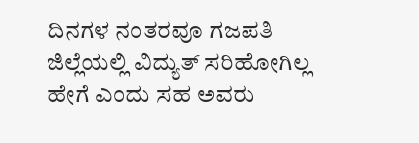ದಿನಗಳ ನಂತರವೂ ಗಜಪತಿ ಜಿಲ್ಲೆಯಲ್ಲಿ ವಿದ್ಯುತ್ ಸರಿಹೋಗಿಲ್ಲ ಹೇಗೆ ಎಂದು ಸಹ ಅವರು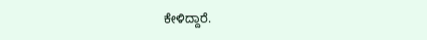ಕೇಳಿದ್ದಾರೆ.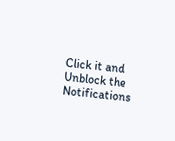Click it and Unblock the Notifications